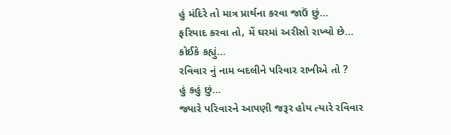હું મંદિરે તો માત્ર પ્રાર્થના કરવા જાઉં છું...
ફરિયાદ કરવા તો, મેં ઘરમાં અરીસો રાખ્યો છે...
કોઈકે કહ્યું...
રવિવાર નું નામ બદલીને પરિવાર રાખીએ તો ?
હું કહું છું...
જ્યારે પરિવારને આપણી જરૂર હોય ત્યારે રવિવાર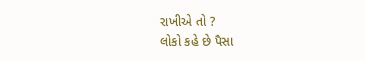રાખીએ તો ?
લોકો કહે છે પૈસા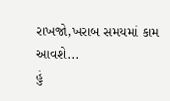રાખજો,ખરાબ સમયમાં કામ આવશે...
હું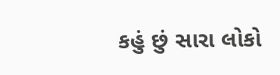કહું છું સારા લોકો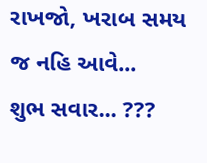રાખજો, ખરાબ સમય જ નહિ આવે...
શુભ સવાર... ???